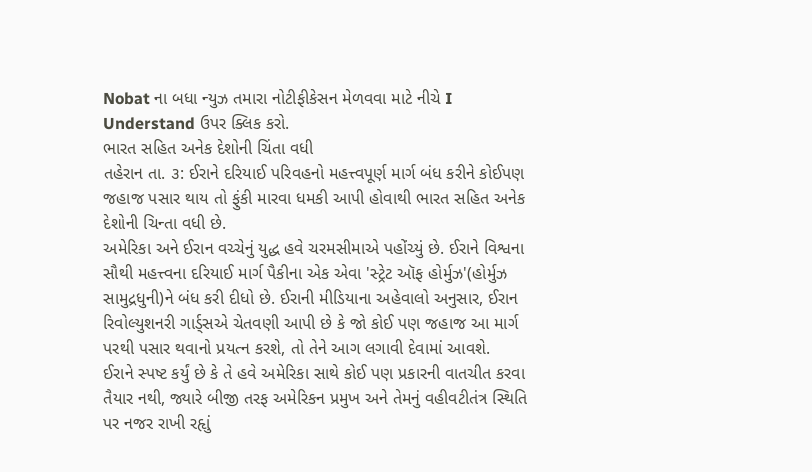Nobat ના બધા ન્યુઝ તમારા નોટીફીકેસન મેળવવા માટે નીચે I Understand ઉપર ક્લિક કરો.
ભારત સહિત અનેક દેશોની ચિંતા વધી
તહેરાન તા. ૩: ઈરાને દરિયાઈ પરિવહનો મહત્ત્વપૂર્ણ માર્ગ બંધ કરીને કોઈપણ જહાજ પસાર થાય તો ફુંકી મારવા ધમકી આપી હોવાથી ભારત સહિત અનેક દેશોની ચિન્તા વધી છે.
અમેરિકા અને ઈરાન વચ્ચેનું યુદ્ધ હવે ચરમસીમાએ પહોંચ્યું છે. ઈરાને વિશ્વના સૌથી મહત્ત્વના દરિયાઈ માર્ગ પૈકીના એક એવા 'સ્ટ્રેટ ઑફ હોર્મુઝ'(હોર્મુઝ સામુદ્રધુની)ને બંધ કરી દીધો છે. ઈરાની મીડિયાના અહેવાલો અનુસાર, ઈરાન રિવોલ્યુશનરી ગાર્ડ્સએ ચેતવણી આપી છે કે જો કોઈ પણ જહાજ આ માર્ગ પરથી પસાર થવાનો પ્રયત્ન કરશે, તો તેને આગ લગાવી દેવામાં આવશે.
ઈરાને સ્પષ્ટ કર્યું છે કે તે હવે અમેરિકા સાથે કોઈ પણ પ્રકારની વાતચીત કરવા તૈયાર નથી, જ્યારે બીજી તરફ અમેરિકન પ્રમુખ અને તેમનું વહીવટીતંત્ર સ્થિતિ પર નજર રાખી રહૃાું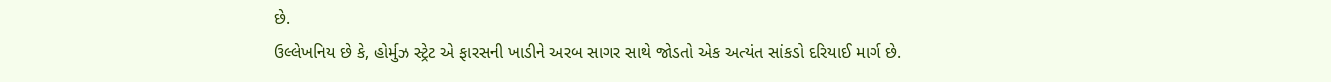છે.
ઉલ્લેખનિય છે કે, હોર્મુઝ સ્ટ્રેટ એ ફારસની ખાડીને અરબ સાગર સાથે જોડતો એક અત્યંત સાંકડો દરિયાઈ માર્ગ છે.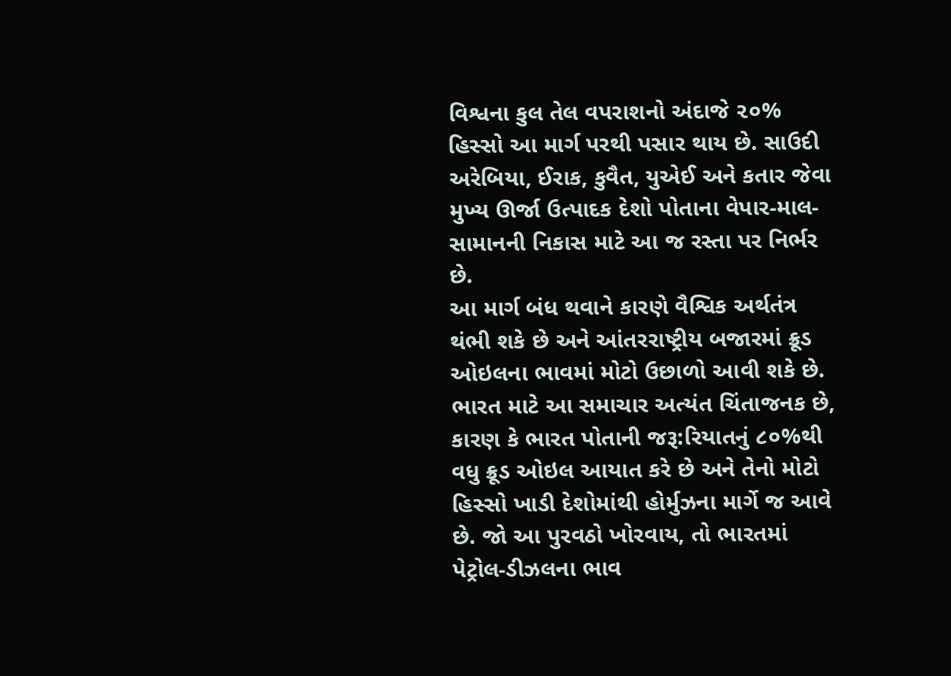વિશ્વના કુલ તેલ વપરાશનો અંદાજે ૨૦% હિસ્સો આ માર્ગ પરથી પસાર થાય છે. સાઉદી અરેબિયા, ઈરાક, કુવૈત, યુએઈ અને કતાર જેવા મુખ્ય ઊર્જા ઉત્પાદક દેશો પોતાના વેપાર-માલ-સામાનની નિકાસ માટે આ જ રસ્તા પર નિર્ભર છે.
આ માર્ગ બંધ થવાને કારણે વૈશ્વિક અર્થતંત્ર થંભી શકે છે અને આંતરરાષ્ટ્રીય બજારમાં ક્રૂડ ઓઇલના ભાવમાં મોટો ઉછાળો આવી શકે છે.
ભારત માટે આ સમાચાર અત્યંત ચિંતાજનક છે, કારણ કે ભારત પોતાની જરૂ:રિયાતનું ૮૦%થી વધુ ક્રૂડ ઓઇલ આયાત કરે છે અને તેનો મોટો હિસ્સો ખાડી દેશોમાંથી હોર્મુઝના માર્ગે જ આવે છે. જો આ પુરવઠો ખોરવાય, તો ભારતમાં પેટ્રોલ-ડીઝલના ભાવ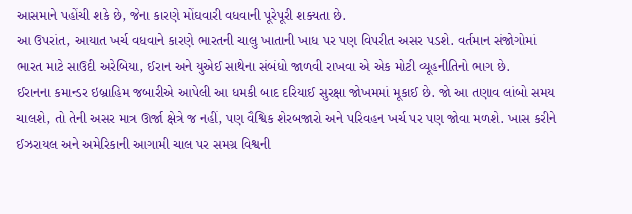આસમાને પહોંચી શકે છે, જેના કારણે મોંઘવારી વધવાની પૂરેપૂરી શક્યતા છે.
આ ઉપરાંત, આયાત ખર્ચ વધવાને કારણે ભારતની ચાલુ ખાતાની ખાધ પર પણ વિપરીત અસર પડશે. વર્તમાન સંજોગોમાં ભારત માટે સાઉદી અરેબિયા, ઈરાન અને યુએઈ સાથેના સંબંધો જાળવી રાખવા એ એક મોટી વ્યૂહનીતિનો ભાગ છે.
ઈરાનના કમાન્ડર ઇબ્રાહિમ જબારીએ આપેલી આ ધમકી બાદ દરિયાઈ સુરક્ષા જોખમમાં મૂકાઈ છે. જો આ તણાવ લાંબો સમય ચાલશે, તો તેની અસર માત્ર ઊર્જા ક્ષેત્રે જ નહીં, પણ વૈશ્વિક શેરબજારો અને પરિવહન ખર્ચ પર પણ જોવા મળશે. ખાસ કરીને ઈઝરાયલ અને અમેરિકાની આગામી ચાલ પર સમગ્ર વિશ્વની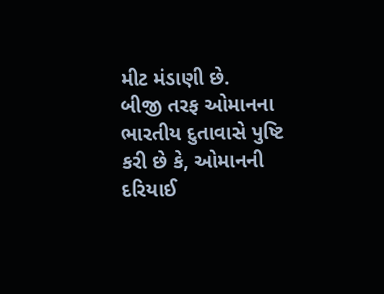મીટ મંડાણી છે.
બીજી તરફ ઓમાનના ભારતીય દુતાવાસે પુષ્ટિ કરી છે કે, ઓમાનની દરિયાઈ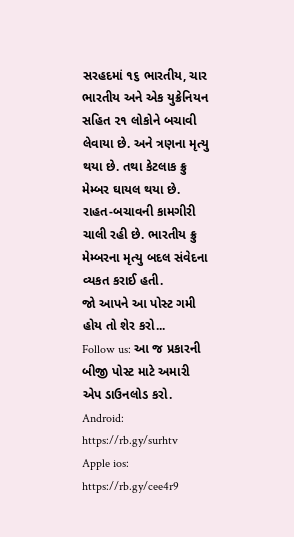સરહદમાં ૧૬ ભારતીય, ચાર ભારતીય અને એક યુક્રેનિયન સહિત ૨૧ લોકોને બચાવી લેવાયા છે. અને ત્રણના મૃત્યુ થયા છે. તથા કેટલાક ક્રુ મેમ્બર ઘાયલ થયા છે. રાહત-બચાવની કામગીરી ચાલી રહી છે. ભારતીય ક્રુ મેમ્બરના મૃત્યુ બદલ સંવેદના વ્યકત કરાઈ હતી.
જો આપને આ પોસ્ટ ગમી હોય તો શેર કરો...
Follow us: આ જ પ્રકારની બીજી પોસ્ટ માટે અમારી એપ ડાઉનલોડ કરો.
Android: https://rb.gy/surhtv
Apple ios: https://rb.gy/cee4r9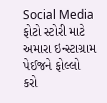Social Media
ફોટો સ્ટોરી માટે અમારા ઇન્સ્ટાગ્રામ પેઈજને ફોલ્લો કરો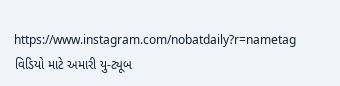https://www.instagram.com/nobatdaily?r=nametag
વિડિયો માટે અમારી યુ-ટ્યૂબ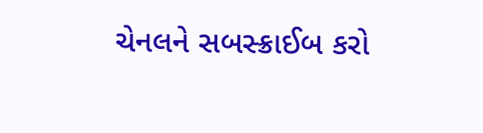ચેનલને સબસ્ક્રાઈબ કરો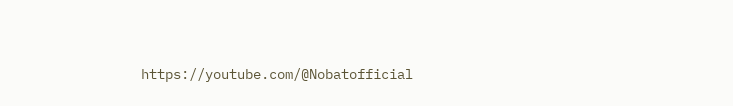https://youtube.com/@Nobatofficial